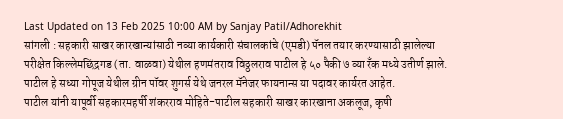Last Updated on 13 Feb 2025 10:00 AM by Sanjay Patil/Adhorekhit
सांगली : सहकारी साखर कारखान्यांसाठी नव्या कार्यकारी संचालकांचे (एमडी) पॅनल तयार करण्यासाठी झालेल्या परीक्षेत किल्लेमछिंद्रगड (ता. वाळवा) येथील हणमंतराव विठ्ठलराव पाटील हे ५० पैकी ७ व्या रँक मध्ये उतीर्ण झाले. पाटील हे सध्या गोपूज येथील ग्रीन पॉवर शुगर्स येथे जनरल मॅनेजर फायनान्स या पदावर कार्यरत आहेत.
पाटील यांनी यापूर्वी सहकारमहर्षी शंकरराव मोहिते-पाटील सहकारी साखर कारखाना अकलूज, कृषी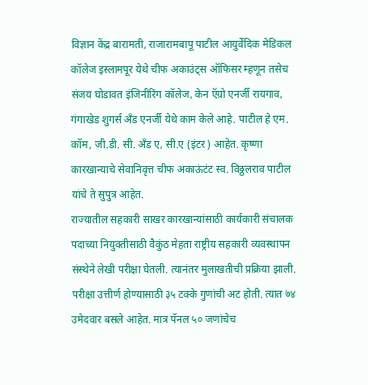विज्ञान केंद्र बारामती, राजारामबापू पाटील आयुर्वेदिक मेडिकल कॉलेज इस्लामपूर येथे चीफ अकाउंट्स ऑफिसर म्हणून तसेच संजय घोडावत इंजिनीरिंग कॉलेज, केन ऍग्रो एनर्जी रायगाव, गंगाखेड शुगर्स अँड एनर्जी येथे काम केले आहे. पाटील हे एम. कॉम, जी.डी. सी. अँड ए, सी.ए (इंटर) आहेत. कृष्णा कारखान्याचे सेवानिवृत्त चीफ अकाऊंटंट स्व. विठ्ठलराव पाटील यांचे ते सुपुत्र आहेत.
राज्यातील सहकारी साखर कारखान्यांसाठी कार्यकारी संचालक पदाच्या नियुक्तीसाठी वैकुंठ मेहता राष्ट्रीय सहकारी व्यवस्थापन संस्थेने लेखी परीक्षा घेतली. त्यानंतर मुलाखतीची प्रक्रिया झाली. परीक्षा उत्तीर्ण होण्यासाठी ३५ टक्के गुणांची अट होती. त्यात ७४ उमेदवार बसले आहेत. मात्र पॅनल ५० जणांचेच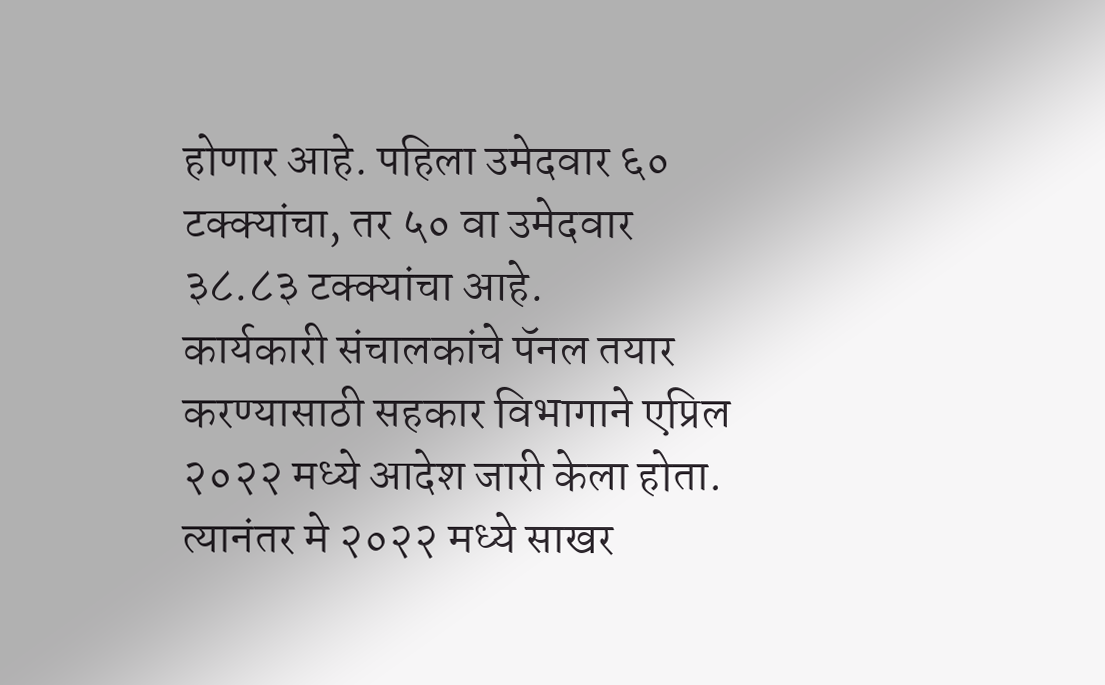होणार आहे. पहिला उमेदवार ६० टक्क्यांचा, तर ५० वा उमेदवार ३८.८३ टक्क्यांचा आहे.
कार्यकारी संचालकांचे पॅनल तयार करण्यासाठी सहकार विभागाने एप्रिल २०२२ मध्ये आदेश जारी केला होता. त्यानंतर मे २०२२ मध्ये साखर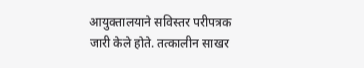आयुक्तालयाने सविस्तर परीपत्रक जारी केले होते. तत्कालीन साखर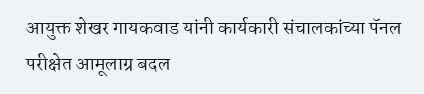आयुक्त शेखर गायकवाड यांनी कार्यकारी संचालकांच्या पॅनल परीक्षेत आमूलाग्र बदल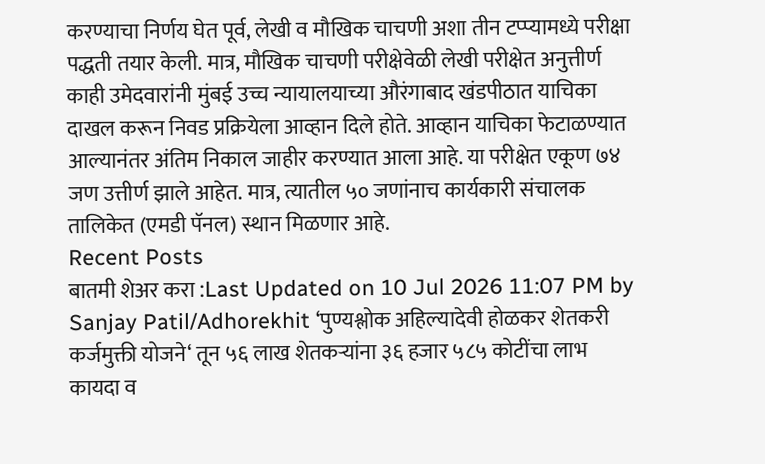करण्याचा निर्णय घेत पूर्व, लेखी व मौखिक चाचणी अशा तीन टप्प्यामध्ये परीक्षा पद्धती तयार केली. मात्र, मौखिक चाचणी परीक्षेवेळी लेखी परीक्षेत अनुत्तीर्ण काही उमेदवारांनी मुंबई उच्च न्यायालयाच्या औरंगाबाद खंडपीठात याचिका दाखल करून निवड प्रक्रियेला आव्हान दिले होते. आव्हान याचिका फेटाळण्यात आल्यानंतर अंतिम निकाल जाहीर करण्यात आला आहे. या परीक्षेत एकूण ७४ जण उत्तीर्ण झाले आहेत. मात्र, त्यातील ५० जणांनाच कार्यकारी संचालक तालिकेत (एमडी पॅनल) स्थान मिळणार आहे.
Recent Posts
बातमी शेअर करा :Last Updated on 10 Jul 2026 11:07 PM by Sanjay Patil/Adhorekhit ‘पुण्यश्लोक अहिल्यादेवी होळकर शेतकरी कर्जमुक्ती योजने‘ तून ५६ लाख शेतकऱ्यांना ३६ हजार ५८५ कोटींचा लाभ कायदा व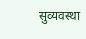सुव्यवस्था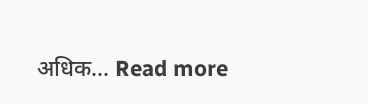अधिक... Read more